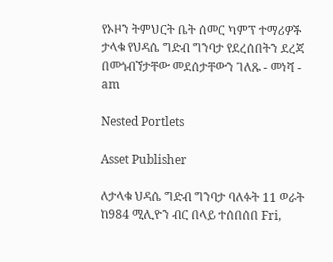የኦዞን ትምህርት ቤት ሰመር ካምፕ ተማሪዎች ታላቁ የህዳሴ ግድብ ግንባታ የደረሰበትን ደረጃ በመጎብኘታቸው መደሰታቸውን ገለጹ - መነሻ - am

Nested Portlets

Asset Publisher

ለታላቁ ህዳሴ ግድብ ግንባታ ባለፉት 11 ወራት ከ984 ሚሊዮን ብር በላይ ተሰበሰበ Fri,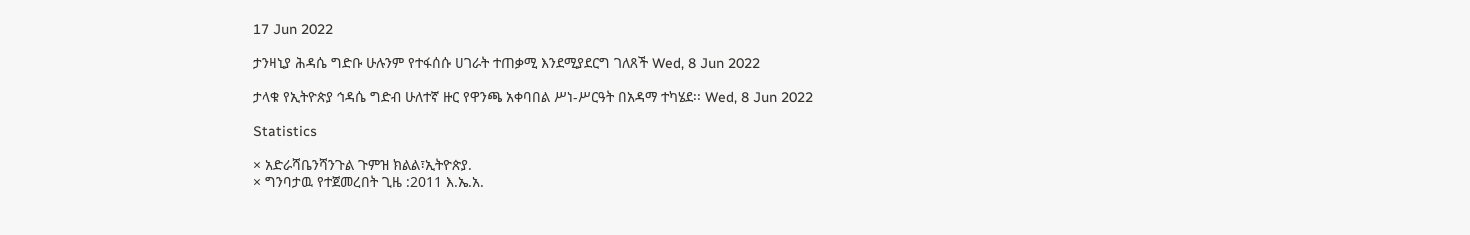17 Jun 2022

ታንዛኒያ ሕዳሴ ግድቡ ሁሉንም የተፋሰሱ ሀገራት ተጠቃሚ እንደሚያደርግ ገለጸች Wed, 8 Jun 2022

ታላቁ የኢትዮጵያ ኅዳሴ ግድብ ሁለተኛ ዙር የዋንጫ አቀባበል ሥነ-ሥርዓት በአዳማ ተካሄደ፡፡ Wed, 8 Jun 2022

Statistics

× አድራሻቤንሻንጉል ጉምዝ ክልል፣ኢትዮጵያ.
× ግንባታዉ የተጀመረበት ጊዜ :2011 እ.ኤ.አ.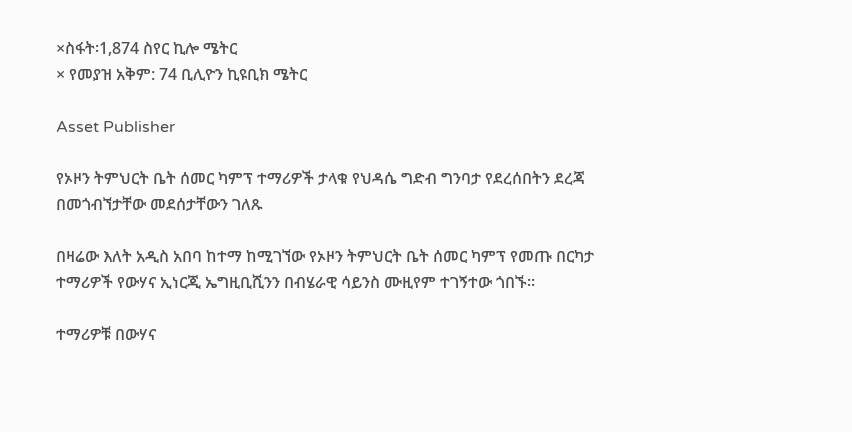×ስፋት፡1,874 ስየር ኪሎ ሜትር
× የመያዝ አቅም: 74 ቢሊዮን ኪዩቢክ ሜትር

Asset Publisher

የኦዞን ትምህርት ቤት ሰመር ካምፕ ተማሪዎች ታላቁ የህዳሴ ግድብ ግንባታ የደረሰበትን ደረጃ በመጎብኘታቸው መደሰታቸውን ገለጹ

በዛሬው እለት አዲስ አበባ ከተማ ከሚገኘው የኦዞን ትምህርት ቤት ሰመር ካምፕ የመጡ በርካታ ተማሪዎች የውሃና ኢነርጂ ኤግዚቢሺንን በብሄራዊ ሳይንስ ሙዚየም ተገኝተው ጎበኙ፡፡

ተማሪዎቹ በውሃና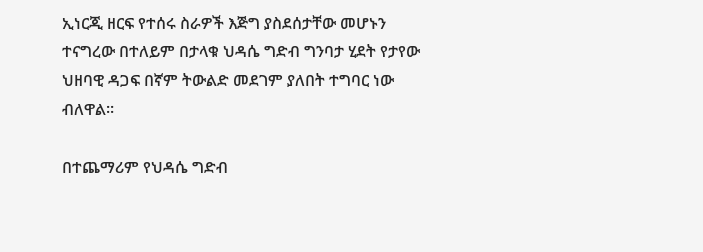ኢነርጂ ዘርፍ የተሰሩ ስራዎች እጅግ ያስደሰታቸው መሆኑን ተናግረው በተለይም በታላቁ ህዳሴ ግድብ ግንባታ ሂደት የታየው ህዘባዊ ዳጋፍ በኛም ትውልድ መደገም ያለበት ተግባር ነው ብለዋል፡፡

በተጨማሪም የህዳሴ ግድብ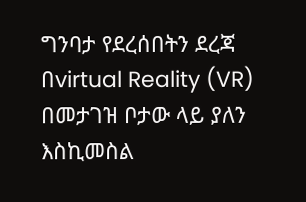ግንባታ የደረሰበትን ደረጃ በvirtual Reality (VR) በመታገዝ ቦታው ላይ ያለን እስኪመስል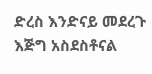ድረስ እንድናይ መደረጉ እጅግ አስደስቶናል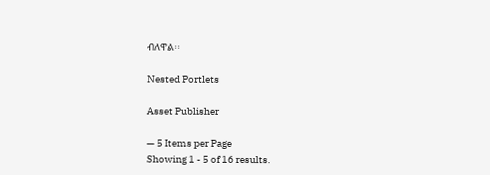ብለዋል፡፡

Nested Portlets

Asset Publisher

— 5 Items per Page
Showing 1 - 5 of 16 results.